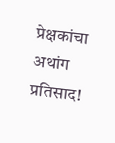प्रेक्षकांचा अथांग प्रतिसाद!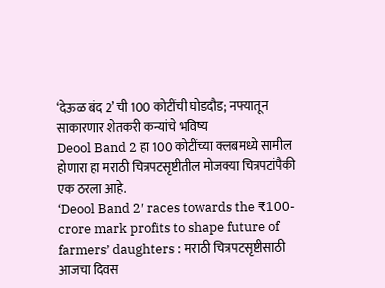‘देऊळ बंद 2’ ची 100 कोटींची घोडदौड; नफ्यातून साकारणार शेतकरी कन्यांचे भविष्य
Deool Band 2 हा 100 कोटींच्या क्लबमध्ये सामील होणारा हा मराठी चित्रपटसृष्टीतील मोजक्या चित्रपटांपैकी एक ठरला आहे.
‘Deool Band 2′ races towards the ₹100-crore mark profits to shape future of farmers’ daughters : मराठी चित्रपटसृष्टीसाठी आजचा दिवस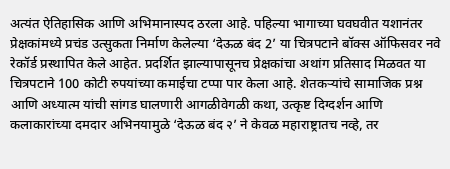अत्यंत ऐतिहासिक आणि अभिमानास्पद ठरला आहे. पहिल्या भागाच्या घवघवीत यशानंतर प्रेक्षकांमध्ये प्रचंड उत्सुकता निर्माण केलेल्या ‘देऊळ बंद 2’ या चित्रपटाने बॉक्स ऑफिसवर नवे रेकॉर्ड प्रस्थापित केले आहेत. प्रदर्शित झाल्यापासूनच प्रेक्षकांचा अथांग प्रतिसाद मिळवत या चित्रपटाने 100 कोटी रुपयांच्या कमाईचा टप्पा पार केला आहे. शेतकऱ्यांचे सामाजिक प्रश्न आणि अध्यात्म यांची सांगड घालणारी आगळीवेगळी कथा, उत्कृष्ट दिग्दर्शन आणि कलाकारांच्या दमदार अभिनयामुळे ‘देऊळ बंद २’ ने केवळ महाराष्ट्रातच नव्हे, तर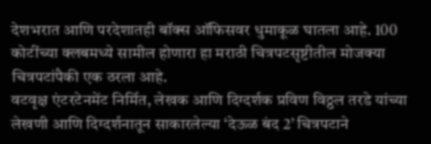देशभरात आणि परदेशातही बॉक्स ऑफिसवर धुमाकूळ घातला आहे. 100 कोटींच्या क्लबमध्ये सामील होणारा हा मराठी चित्रपटसृष्टीतील मोजक्या चित्रपटांपैकी एक ठरला आहे.
वटवृक्ष एंटरटेनमेंट निर्मित, लेखक आणि दिग्दर्शक प्रविण विठ्ठल तरडे यांच्या लेखणी आणि दिग्दर्शनातून साकारलेल्या ‘देऊळ बंद 2’ चित्रपटाने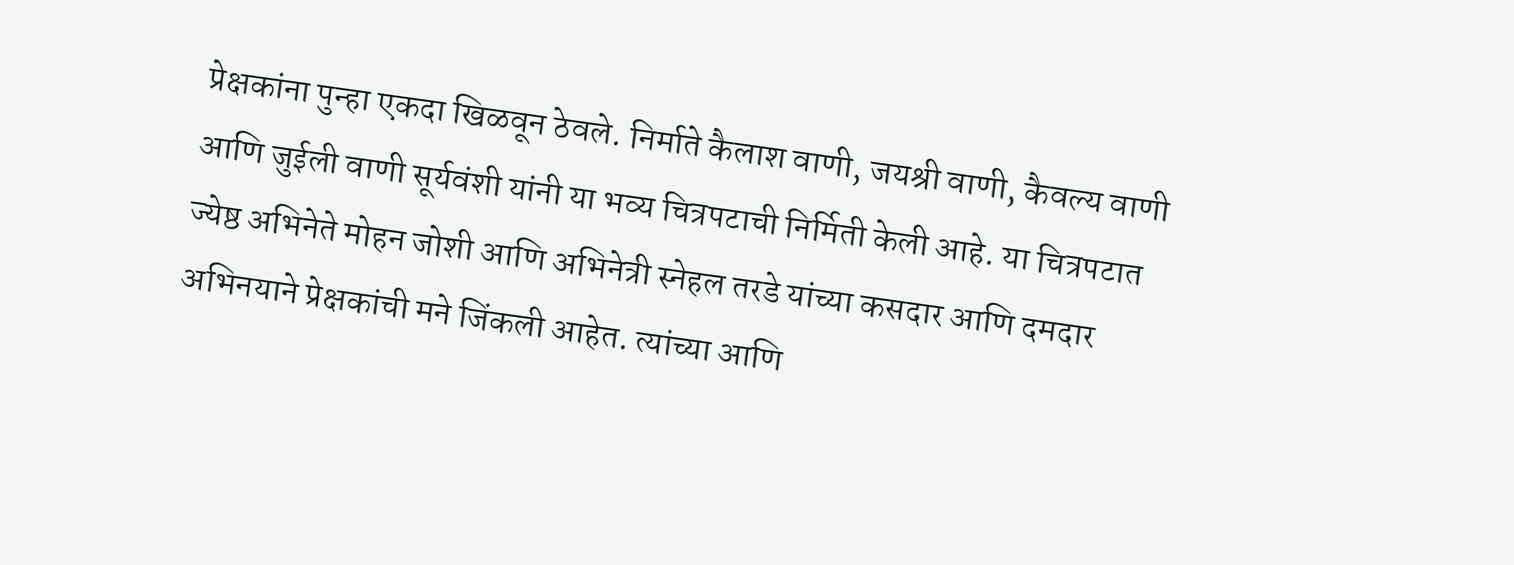प्रेक्षकांना पुन्हा एकदा खिळवून ठेवले. निर्माते कैलाश वाणी, जयश्री वाणी, कैवल्य वाणी आणि जुईली वाणी सूर्यवंशी यांनी या भव्य चित्रपटाची निर्मिती केली आहे. या चित्रपटात ज्येष्ठ अभिनेते मोहन जोशी आणि अभिनेत्री स्नेहल तरडे यांच्या कसदार आणि दमदार अभिनयाने प्रेक्षकांची मने जिंकली आहेत. त्यांच्या आणि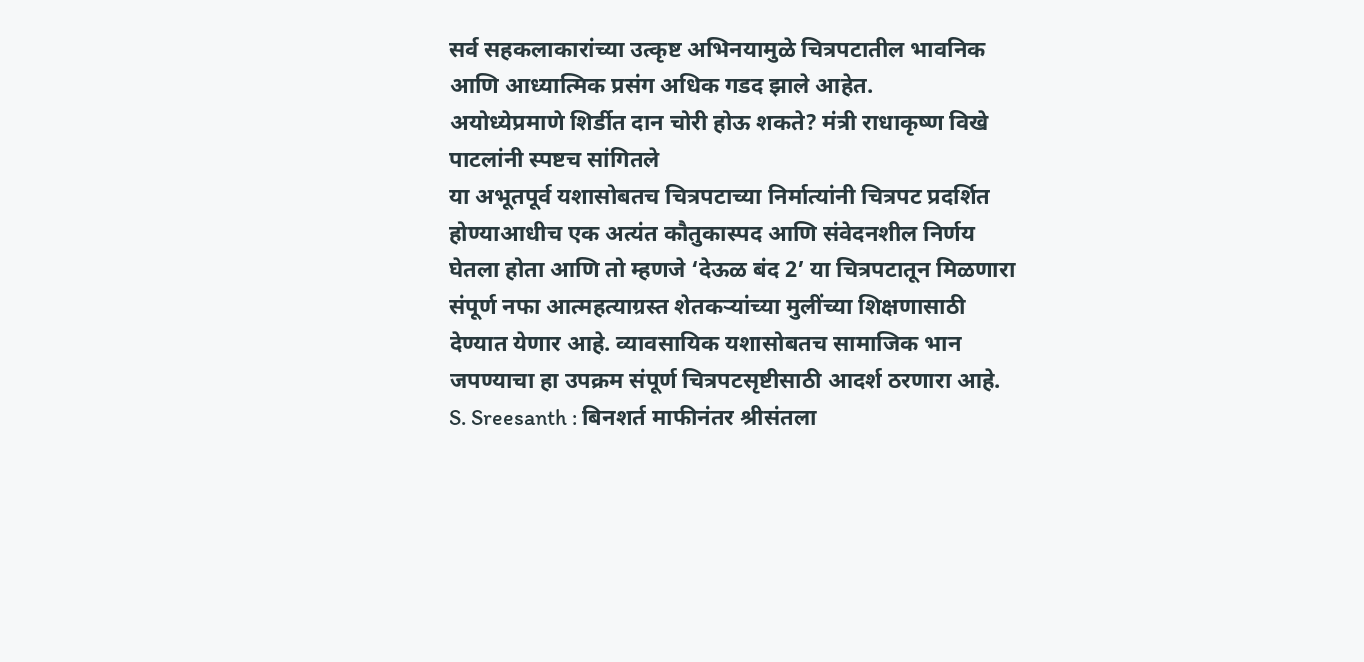सर्व सहकलाकारांच्या उत्कृष्ट अभिनयामुळे चित्रपटातील भावनिक आणि आध्यात्मिक प्रसंग अधिक गडद झाले आहेत.
अयोध्येप्रमाणे शिर्डीत दान चोरी होऊ शकते? मंत्री राधाकृष्ण विखे पाटलांनी स्पष्टच सांगितले
या अभूतपूर्व यशासोबतच चित्रपटाच्या निर्मात्यांनी चित्रपट प्रदर्शित होण्याआधीच एक अत्यंत कौतुकास्पद आणि संवेदनशील निर्णय घेतला होता आणि तो म्हणजे ‘देऊळ बंद 2’ या चित्रपटातून मिळणारा संपूर्ण नफा आत्महत्याग्रस्त शेतकऱ्यांच्या मुलींच्या शिक्षणासाठी देण्यात येणार आहे. व्यावसायिक यशासोबतच सामाजिक भान जपण्याचा हा उपक्रम संपूर्ण चित्रपटसृष्टीसाठी आदर्श ठरणारा आहे.
S. Sreesanth : बिनशर्त माफीनंतर श्रीसंतला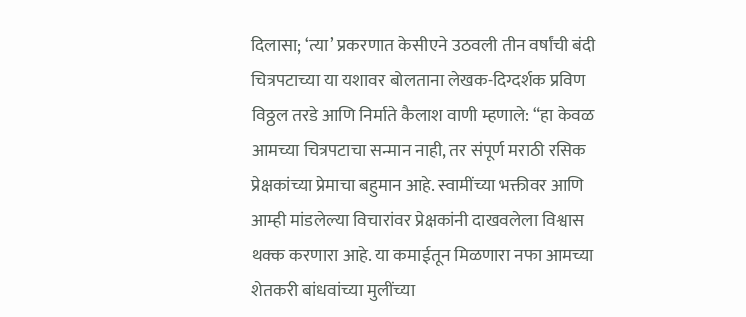दिलासा; ‘त्या’ प्रकरणात केसीएने उठवली तीन वर्षांची बंदी
चित्रपटाच्या या यशावर बोलताना लेखक-दिग्दर्शक प्रविण विठ्ठल तरडे आणि निर्माते कैलाश वाणी म्हणाले: “हा केवळ आमच्या चित्रपटाचा सन्मान नाही, तर संपूर्ण मराठी रसिक प्रेक्षकांच्या प्रेमाचा बहुमान आहे. स्वामींच्या भक्तीवर आणि आम्ही मांडलेल्या विचारांवर प्रेक्षकांनी दाखवलेला विश्वास थक्क करणारा आहे. या कमाईतून मिळणारा नफा आमच्या शेतकरी बांधवांच्या मुलींच्या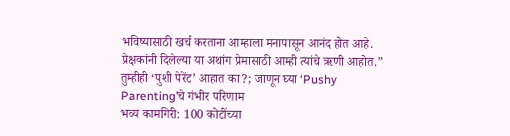भविष्यासाठी खर्च करताना आम्हाला मनापासून आनंद होत आहे. प्रेक्षकांनी दिलेल्या या अथांग प्रेमासाठी आम्ही त्यांचे ऋणी आहोत.”
तुम्हीही ‘पुशी पेरेंट’ आहात का?; जाणून घ्या ‘Pushy Parenting’चे गंभीर परिणाम
भव्य कामगिरी: 100 कोटींच्या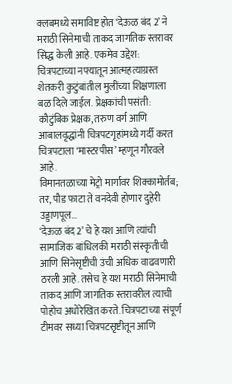क्लबमध्ये समाविष्ट होत ‘देऊळ बंद 2’ ने मराठी सिनेमाची ताकद जागतिक स्तरावर सिद्ध केली आहे. एकमेव उद्देश: चित्रपटाच्या नफ्यातून आत्महत्याग्रस्त शेतकरी कुटुंबांतील मुलींच्या शिक्षणाला बळ दिले जाईल. प्रेक्षकांची पसंती: कौटुंबिक प्रेक्षक, तरुण वर्ग आणि आबालवृद्धांनी चित्रपटगृहांमध्ये गर्दी करत चित्रपटाला ‘मास्टरपीस’ म्हणून गौरवले आहे.
विमानतळाच्या मेट्रो मार्गावर शिक्कामोर्तब; तर, पौड फाटा ते वनदेवी होणार दुहेरी उड्डाणपूल…
‘देऊळ बंद 2’ चे हे यश आणि त्यांची सामाजिक बांधिलकी मराठी संस्कृतीची आणि सिनेसृष्टीची उंची अधिक वाढवणारी ठरली आहे. तसेच हे यश मराठी सिनेमाची ताकद आणि जागतिक स्तरावरील त्याची पोहोच अधोरेखित करते. चित्रपटाच्या संपूर्ण टीमवर सध्या चित्रपटसृष्टीतून आणि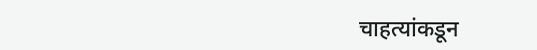चाहत्यांकडून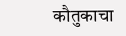कौतुकाचा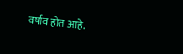वर्षाव होत आहे.